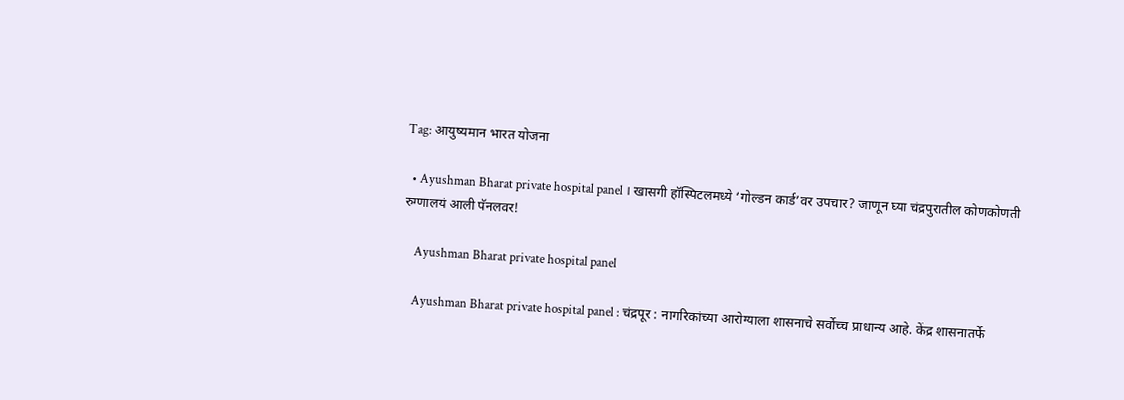Tag: आयुष्यमान भारत योजना

  • Ayushman Bharat private hospital panel । खासगी हॉस्पिटलमध्ये ‘गोल्डन कार्ड’वर उपचार? जाणून घ्या चंद्रपुरातील कोणकोणती रुग्णालयं आली पॅनलवर!

    Ayushman Bharat private hospital panel

    Ayushman Bharat private hospital panel : चंद्रपूर : नागरिकांच्या आरोग्याला शासनाचे सर्वोच्च प्राधान्य आहे. केंद्र शासनातर्फे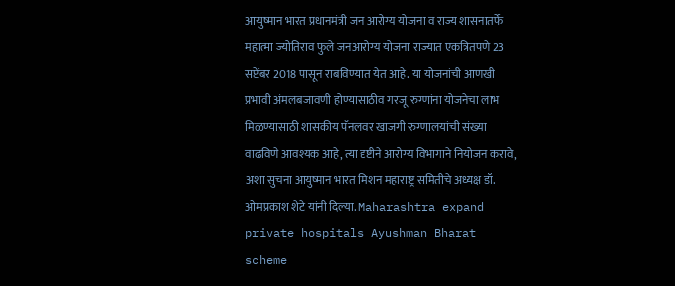आयुष्मान भारत प्रधानमंत्री जन आरोग्य योजना व राज्य शासनातर्फे महात्मा ज्योतिराव फुले जनआरोग्य योजना राज्यात एकत्रितपणे 23 सप्टेंबर 2018 पासून राबविण्यात येत आहे. या योजनांची आणखी प्रभावी अंमलबजावणी होण्यासाठीव गरजू रुग्णांना योजनेचा लाभ मिळण्यासाठी शासकीय पॅनलवर खाजगी रुग्णालयांची संख्या वाढविणे आवश्यक आहे, त्या दृष्टीने आरोग्य विभागाने नियोजन करावे, अशा सुचना आयुष्मान भारत मिशन महाराष्ट्र समितीचे अध्यक्ष डॉ. ओमप्रकाश शेटे यांनी दिल्या. Maharashtra expand private hospitals Ayushman Bharat scheme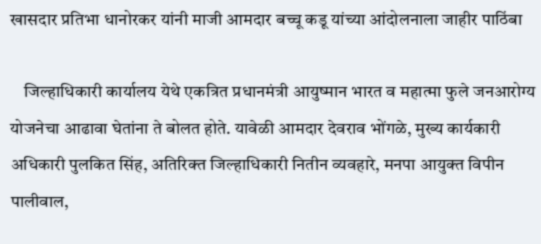खासदार प्रतिभा धानोरकर यांनी माजी आमदार बच्चू कडू यांच्या आंदोलनाला जाहीर पाठिंबा

    जिल्हाधिकारी कार्यालय येथे एकत्रित प्रधानमंत्री आयुष्मान भारत व महात्मा फुले जनआरोग्य योजनेचा आढावा घेतांना ते बोलत होते. यावेळी आमदार देवराव भोंगळे, मुख्य कार्यकारी अधिकारी पुलकित सिंह, अतिरिक्त जिल्हाधिकारी नितीन व्यवहारे, मनपा आयुक्त विपीन पालीवाल,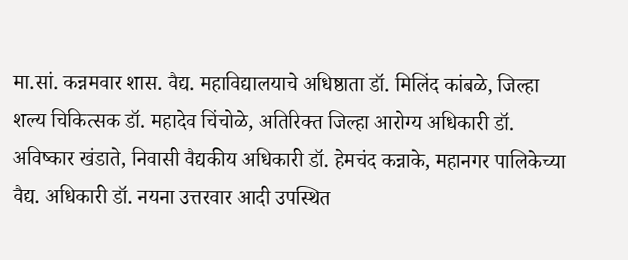मा.सां. कन्नमवार शास. वैद्य. महाविद्यालयाचे अधिष्ठाता डॉ. मिलिंद कांबळे, जिल्हा शल्य चिकित्सक डॉ. महादेव चिंचोळे, अतिरिक्त जिल्हा आरोग्य अधिकारी डॉ. अविष्कार खंडाते, निवासी वैद्यकीय अधिकारी डॉ. हेमचंद कन्नाके, महानगर पालिकेच्या वैद्य. अधिकारी डॉ. नयना उत्तरवार आदी उपस्थित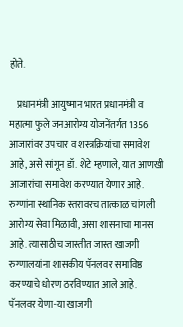होते.

    प्रधानमंत्री आयुष्मान भारत प्रधानमंत्री व महात्मा फुले जनआरोग्य योजनेंतर्गत 1356 आजारांवर उपचार व शस्त्रक्रियांचा समावेश आहे, असे सांगून डॉ. शेटे म्हणाले, यात आणखी आजारांचा समावेश करण्यात येणार आहे. रुग्णांना स्थानिक स्तरावरच तात्काळ चांगली आरोग्य सेवा मिळावी, असा शासनाचा मानस आहे. त्यासाठीच जास्तीत जास्त खाजगी रुग्णालयांना शासकीय पॅनलवर समाविष्ठ करण्याचे धोरण ठरविण्यात आले आहे. पॅनलवर येणा-या खाजगी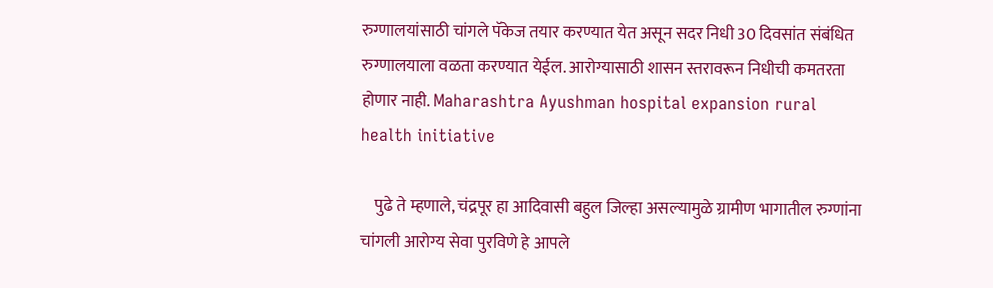रुग्णालयांसाठी चांगले पॅकेज तयार करण्यात येत असून सदर निधी 30 दिवसांत संबंधित रुग्णालयाला वळता करण्यात येईल. आरोग्यासाठी शासन स्तरावरून निधीची कमतरता होणार नाही. Maharashtra Ayushman hospital expansion rural health initiative

    पुढे ते म्हणाले, चंद्रपूर हा आदिवासी बहुल जिल्हा असल्यामुळे ग्रामीण भागातील रुग्णांना चांगली आरोग्य सेवा पुरविणे हे आपले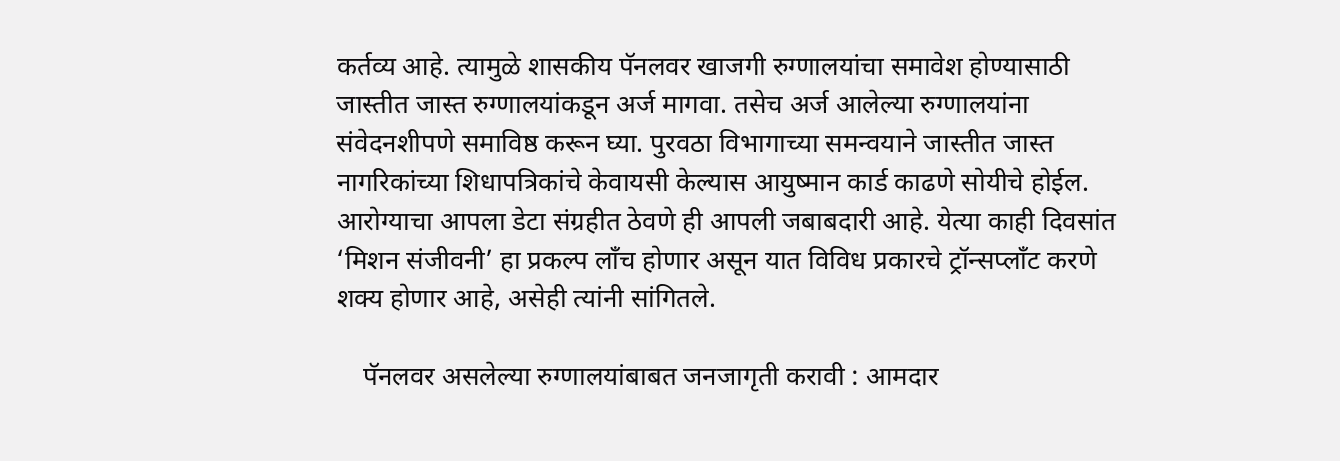कर्तव्य आहे. त्यामुळे शासकीय पॅनलवर खाजगी रुग्णालयांचा समावेश होण्यासाठी जास्तीत जास्त रुग्णालयांकडून अर्ज मागवा. तसेच अर्ज आलेल्या रुग्णालयांना संवेदनशीपणे समाविष्ठ करून घ्या. पुरवठा विभागाच्या समन्वयाने जास्तीत जास्त नागरिकांच्या शिधापत्रिकांचे केवायसी केल्यास आयुष्मान कार्ड काढणे सोयीचे होईल. आरोग्याचा आपला डेटा संग्रहीत ठेवणे ही आपली जबाबदारी आहे. येत्या काही दिवसांत ‘मिशन संजीवनी’ हा प्रकल्प लाँच होणार असून यात विविध प्रकारचे ट्रॉन्सप्लाँट करणे शक्य होणार आहे, असेही त्यांनी सांगितले.

    पॅनलवर असलेल्या रुग्णालयांबाबत जनजागृती करावी : आमदार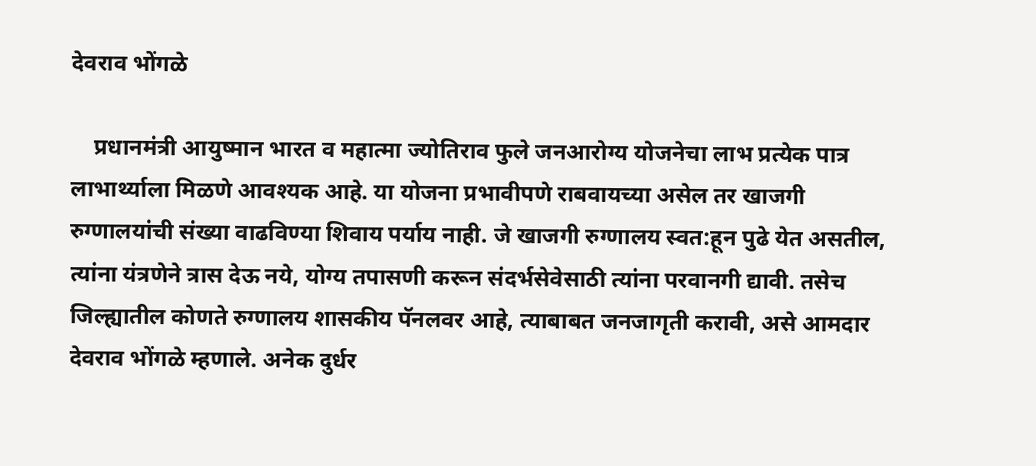देवराव भोंगळे

    प्रधानमंत्री आयुष्मान भारत व महात्मा ज्योतिराव फुले जनआरोग्य योजनेचा लाभ प्रत्येक पात्र लाभार्थ्याला मिळणे आवश्यक आहे. या योजना प्रभावीपणे राबवायच्या असेल तर खाजगी रुग्णालयांची संख्या वाढविण्या शिवाय पर्याय नाही. जे खाजगी रुग्णालय स्वत:हून पुढे येत असतील, त्यांना यंत्रणेने त्रास देऊ नये, योग्य तपासणी करून संदर्भसेवेसाठी त्यांना परवानगी द्यावी. तसेच जिल्ह्यातील कोणते रुग्णालय शासकीय पॅनलवर आहे, त्याबाबत जनजागृती करावी, असे आमदार देवराव भोंगळे म्हणाले. अनेक दुर्धर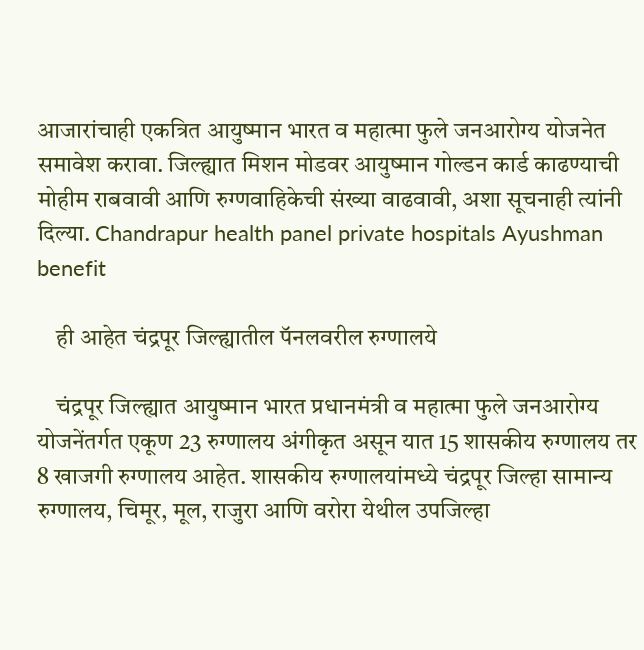आजारांचाही एकत्रित आयुष्मान भारत व महात्मा फुले जनआरोग्य योजनेत समावेश करावा. जिल्ह्यात मिशन मोडवर आयुष्मान गोल्डन कार्ड काढण्याची मोहीम राबवावी आणि रुग्णवाहिकेची संख्या वाढवावी, अशा सूचनाही त्यांनी दिल्या. Chandrapur health panel private hospitals Ayushman benefit

    ही आहेत चंद्रपूर जिल्ह्यातील पॅनलवरील रुग्णालये

    चंद्रपूर जिल्ह्यात आयुष्मान भारत प्रधानमंत्री व महात्मा फुले जनआरोग्य योजनेंतर्गत एकूण 23 रुग्णालय अंगीकृत असून यात 15 शासकीय रुग्णालय तर 8 खाजगी रुग्णालय आहेत. शासकीय रुग्णालयांमध्ये चंद्रपूर जिल्हा सामान्य रुग्णालय, चिमूर, मूल, राजुरा आणि वरोरा येथील उपजिल्हा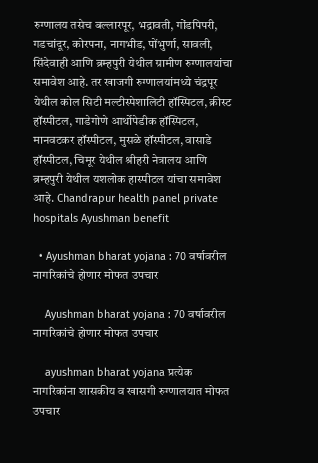रुग्णालय तसेच बल्लारपूर, भद्रावती, गोंडपिपरी, गडचांदूर, कोरपना, नागभीड, पोंभुर्णा, सावली, सिंदेवाही आणि ब्रम्हपुरी येथील ग्रामीण रुग्णालयांचा समावेश आहे. तर खाजगी रुग्णालयांमध्ये चंद्रपूर येथील कोल सिटी मल्टीस्पेशालिटी हॉस्पिटल, क्रीस्ट हॉस्पीटल, गाडेगोणे आर्थोपेडीक हॉस्पिटल, मानवटकर हॉस्पीटल, मुसळे हॉस्पीटल, वासाडे हॉस्पीटल, चिमूर येथील श्रीहरी नेत्रालय आणि ब्रम्हपुरी येथील यशलोक हास्पीटल यांचा समावेश आहे. Chandrapur health panel private hospitals Ayushman benefit

  • Ayushman bharat yojana : 70 वर्षावरील नागरिकांचे होणार मोफत उपचार

    Ayushman bharat yojana : 70 वर्षावरील नागरिकांचे होणार मोफत उपचार

    ayushman bharat yojana प्रत्येक नागरिकांना शासकीय व खासगी रुग्णालयात मोफत उपचार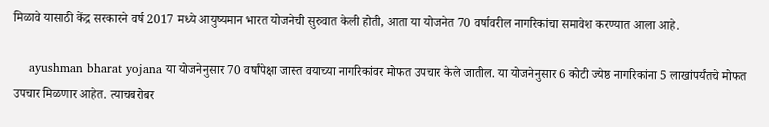मिळावे यासाठी केंद्र सरकारने वर्ष 2017 मध्ये आयुष्यमान भारत योजनेची सुरुवात केली होती, आता या योजनेत 70 वर्षावरील नागरिकांचा समावेश करण्यात आला आहे.

    ayushman bharat yojana या योजनेनुसार 70 वर्षांपेक्षा जास्त वयाच्या नागरिकांवर मोफत उपचार केले जातील. या योजनेनुसार 6 कोटी ज्येष्ठ नागरिकांना 5 लाखांपर्यंतचे मोफत उपचार मिळणार आहेत. त्याचबरोबर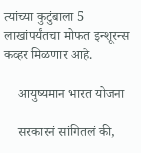त्यांच्या कुटुंबाला 5 लाखांपर्यंतचा मोफत इन्शूरन्स कव्हर मिळणार आहे.

    आयुष्यमान भारत योजना

    सरकारनं सांगितलं की,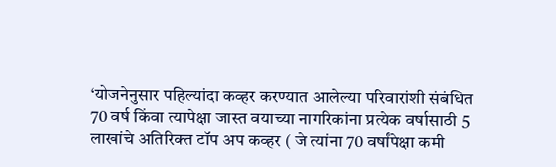‘योजनेनुसार पहिल्यांदा कव्हर करण्यात आलेल्या परिवारांशी संबंधित 70 वर्ष किंवा त्यापेक्षा जास्त वयाच्या नागरिकांना प्रत्येक वर्षासाठी 5 लाखांचे अतिरिक्त टॉप अप कव्हर ( जे त्यांना 70 वर्षांपेक्षा कमी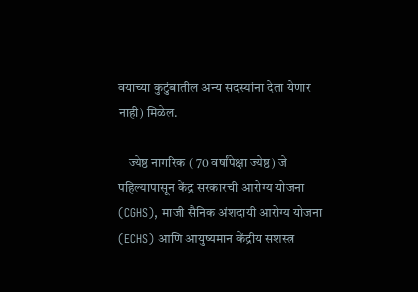वयाच्या कुटुंबातील अन्य सदस्यांना देता येणार नाही) मिळेल.

    ज्येष्ठ नागरिक ( 70 वर्षांपेक्षा ज्येष्ठ) जे पहिल्यापासून केंद्र सरकारची आरोग्य योजना (CGHS), माजी सैनिक अंशदायी आरोग्य योजना (ECHS) आणि आयुष्यमान केंद्रीय सशस्त्र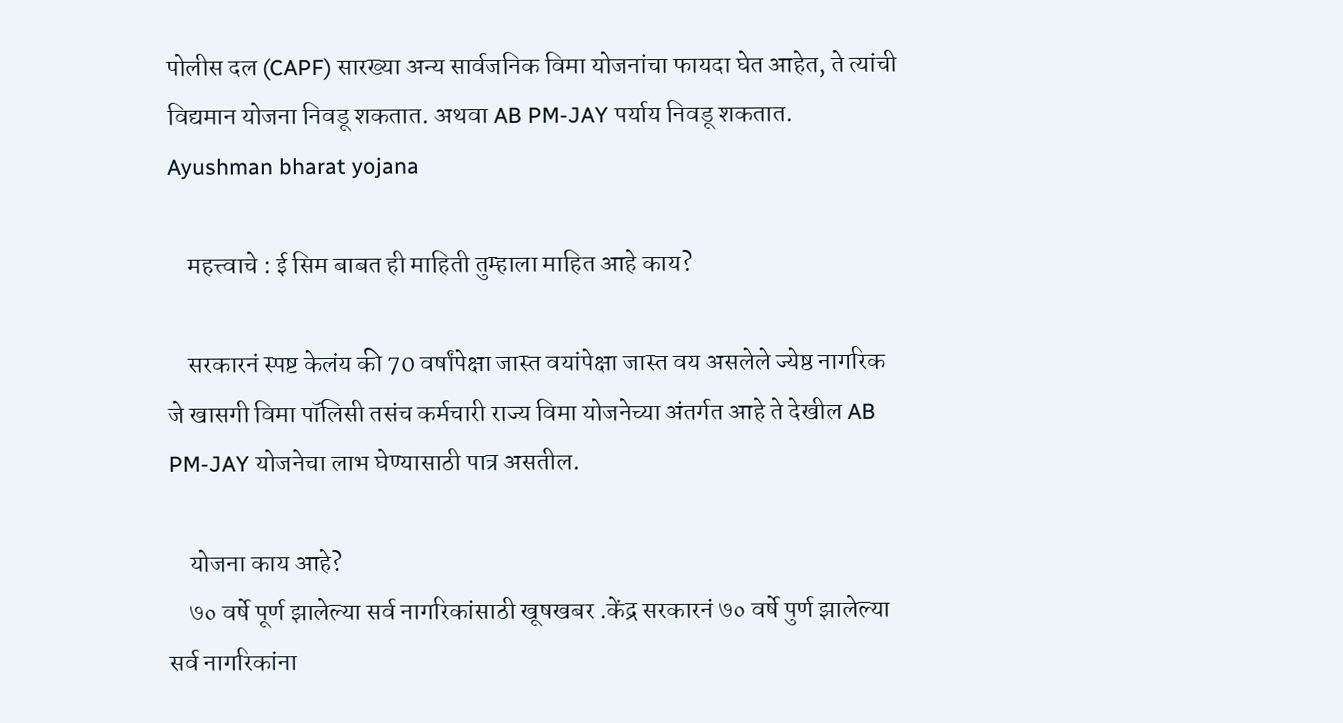पोलीस दल (CAPF) सारख्या अन्य सार्वजनिक विमा योजनांचा फायदा घेत आहेत, ते त्यांची विद्यमान योजना निवडू शकतात. अथवा AB PM-JAY पर्याय निवडू शकतात. Ayushman bharat yojana

    महत्त्वाचे : ई सिम बाबत ही माहिती तुम्हाला माहित आहे काय?

    सरकारनं स्पष्ट केलंय की 70 वर्षांपेक्षा जास्त वयांपेक्षा जास्त वय असलेले ज्येष्ठ नागरिक जे खासगी विमा पॉलिसी तसंच कर्मचारी राज्य विमा योजनेच्या अंतर्गत आहे ते देखील AB PM-JAY योजनेचा लाभ घेण्यासाठी पात्र असतील.

    योजना काय आहे?
    ७० वर्षे पूर्ण झालेल्या सर्व नागरिकांसाठी खूषखबर .केंद्र सरकारनं ७० वर्षे पुर्ण झालेल्या सर्व नागरिकांना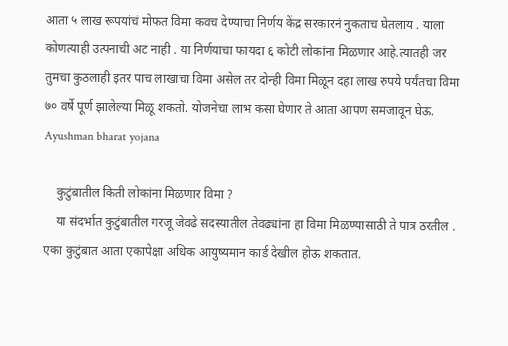आता ५ लाख रूपयांचं मोफत विमा कवच देण्याचा निर्णय केंद्र सरकारनं नुकताच घेतलाय . याला कोणत्याही उत्पनाची अट नाही . या निर्णयाचा फायदा ६ कोटी लोकांना मिळणार आहे.त्यातही जर तुमचा कुठलाही इतर पाच लाखाचा विमा असेल तर दोन्ही विमा मिळून दहा लाख रुपये पर्यंतचा विमा ७० वर्षे पूर्ण झालेल्या मिळू शकतो. योजनेचा लाभ कसा घेणार ते आता आपण समजावून घेऊ. Ayushman bharat yojana

    कुटुंबातील किती लोकांना मिळणार विमा ?
    या संदर्भात कुटुंबातील गरजू जेवढे सदस्यातील तेवढ्यांना हा विमा मिळण्यासाठी ते पात्र ठरतील . एका कुटुंबात आता एकापेक्षा अधिक आयुष्यमान कार्ड देखील होऊ शकतात.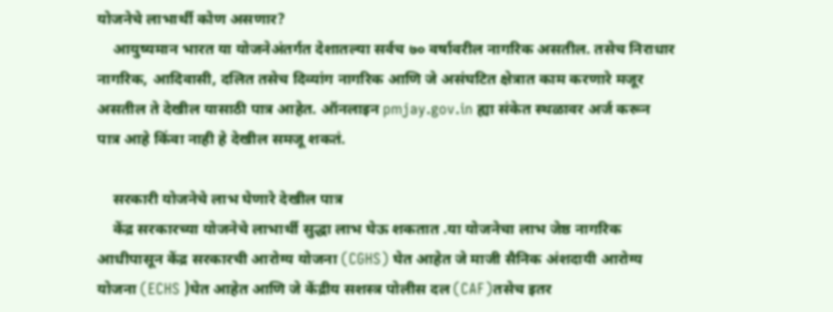योजनेचे लाभार्थी कोण असणार?
    आयुष्यमान भारत या योजनेअंतर्गत देशातल्या सर्वच ७० वर्षावरील नागरिक असतील. तसेच निराधार नागरिक, आदिवासी, दलित तसेच दिव्यांग नागरिक आणि जे असंघटित क्षेत्रात काम करणारे मजूर असतील ते देखील यासाठी पात्र आहेत. ऑनलाइन pmjay.gov.in ह्या संकेत स्थळावर अर्ज करून पात्र आहे किंवा नाही हे देखील समजू शकतं.

    सरकारी योजनेचे लाभ घेणारे देखील पात्र
    केंद्र सरकारच्या योजनेचे लाभार्थी सुद्धा लाभ घेऊ शकतात .या योजनेचा लाभ जेष्ठ नागरिक आधीपासून केंद्र सरकारची आरोग्य योजना (CGHS) घेत आहेत जे माजी सैनिक अंशदायी आरोग्य योजना (ECHS )घेत आहेत आणि जे केंद्रीय सशस्त्र पोलीस दल (CAF)तसेच इतर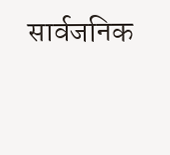सार्वजनिक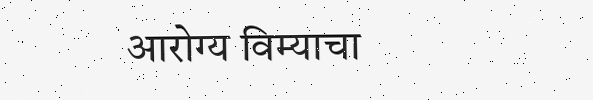आरोग्य विम्याचा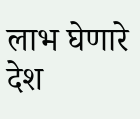लाभ घेणारे देश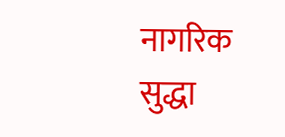नागरिक सुद्धा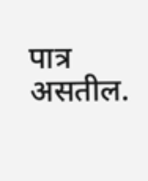पात्र असतील.